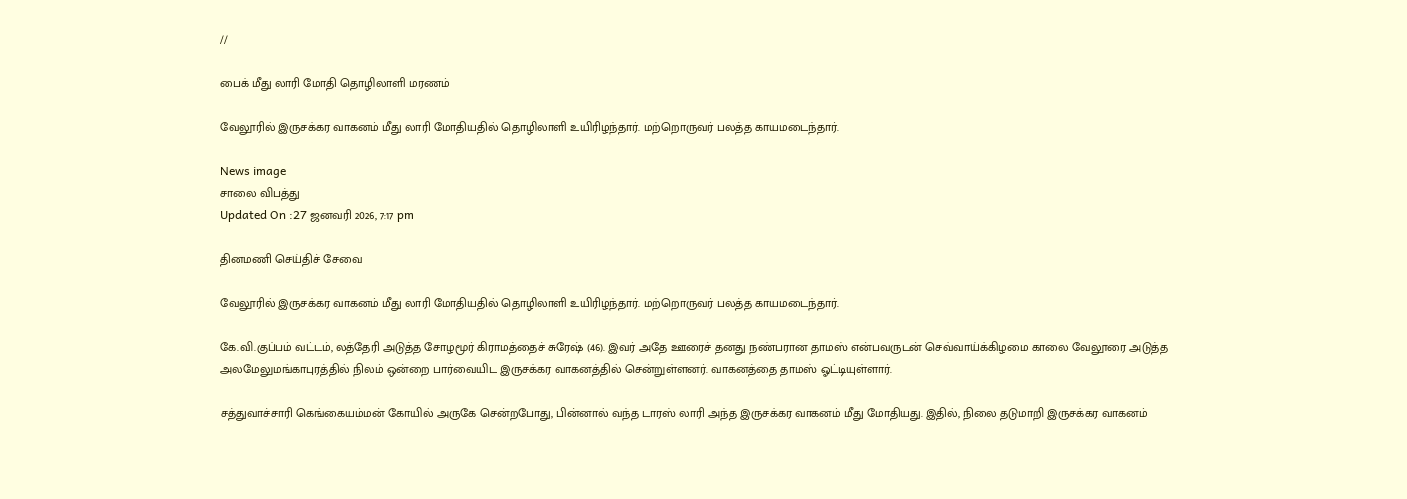//

பைக் மீது லாரி மோதி தொழிலாளி மரணம்

வேலூரில் இருசக்கர வாகனம் மீது லாரி மோதியதில் தொழிலாளி உயிரிழந்தார். மற்றொருவர் பலத்த காயமடைந்தார்.

News image
சாலை விபத்து
Updated On :27 ஜனவரி 2026, 7:17 pm

தினமணி செய்திச் சேவை

வேலூரில் இருசக்கர வாகனம் மீது லாரி மோதியதில் தொழிலாளி உயிரிழந்தார். மற்றொருவர் பலத்த காயமடைந்தார்.

கே.வி.குப்பம் வட்டம், லத்தேரி அடுத்த சோழமூர் கிராமத்தைச் சுரேஷ் (46). இவர் அதே ஊரைச் தனது நண்பரான தாமஸ் என்பவருடன் செவ்வாய்க்கிழமை காலை வேலூரை அடுத்த அலமேலுமங்காபுரத்தில் நிலம் ஒன்றை பார்வையிட இருசக்கர வாகனத்தில் சென்றுள்ளனர். வாகனத்தை தாமஸ் ஓட்டியுள்ளார்.

சத்துவாச்சாரி கெங்கையம்மன் கோயில் அருகே சென்றபோது, பின்னால் வந்த டாரஸ் லாரி அந்த இருசக்கர வாகனம் மீது மோதியது. இதில், நிலை தடுமாறி இருசக்கர வாகனம்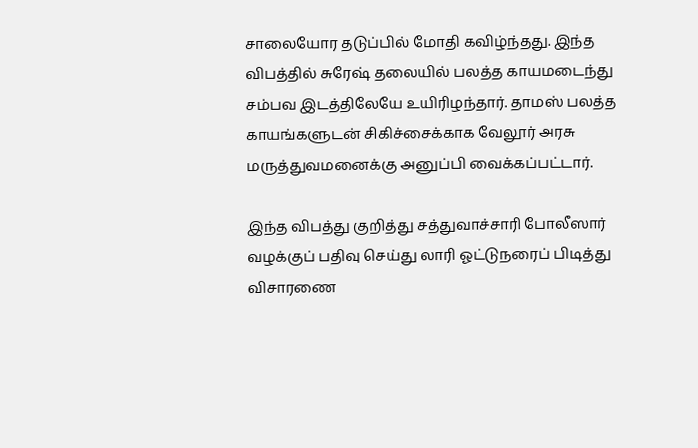சாலையோர தடுப்பில் மோதி கவிழ்ந்தது. இந்த விபத்தில் சுரேஷ் தலையில் பலத்த காயமடைந்து சம்பவ இடத்திலேயே உயிரிழந்தார். தாமஸ் பலத்த காயங்களுடன் சிகிச்சைக்காக வேலூர் அரசு மருத்துவமனைக்கு அனுப்பி வைக்கப்பட்டார்.

இந்த விபத்து குறித்து சத்துவாச்சாரி போலீஸார் வழக்குப் பதிவு செய்து லாரி ஓட்டுநரைப் பிடித்து விசாரணை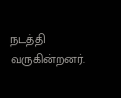நடத்தி வருகின்றனர்.